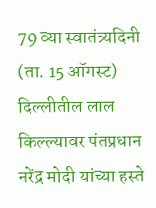79 व्या स्वातंत्र्यदिनी (ता. 15 ऑगस्ट) दिल्लीतील लाल किल्ल्यावर पंतप्रधान नरेंद्र मोदी यांच्या हस्ते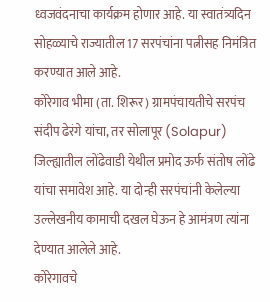ध्वजवंदनाचा कार्यक्रम होणार आहे. या स्वातंत्र्यदिन सोहळ्याचे राज्यातील 17 सरपंचांना पत्नीसह निमंत्रित करण्यात आले आहे.
कोरेगाव भीमा (ता. शिरूर) ग्रामपंचायतीचे सरपंच संदीप ढेरंगे यांचा, तर सोलापूर (Solapur) जिल्ह्यातील लोंढेवाडी येथील प्रमोद ऊर्फ संतोष लोंढे यांचा समावेश आहे. या दोन्ही सरपंचांनी केलेल्या उल्लेखनीय कामाची दखल घेऊन हे आमंत्रण त्यांना देण्यात आलेले आहे.
कोरेगावचे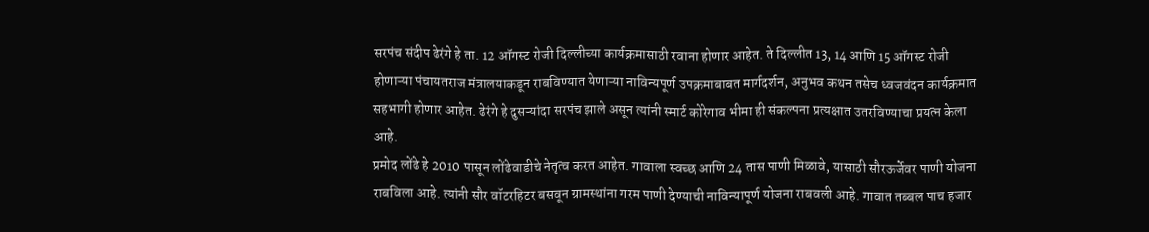सरपंच संदीप ढेरंगे हे ता. 12 ऑगस्ट रोजी दिल्लीच्या कार्यक्रमासाठी रवाना होणार आहेत. ते दिल्लीत 13, 14 आणि 15 ऑगस्ट रोजी होणाऱ्या पंचायतराज मंत्रालयाकडून राबविण्यात येणाऱ्या नाविन्यपूर्ण उपक्रमाबाबत मार्गदर्शन, अनुभव कथन तसेच ध्वजवंदन कार्यक्रमात सहभागी होणार आहेत. ढेरंगे हे दुसऱ्यांदा सरपंच झाले असून त्यांनी स्मार्ट कोरेगाव भीमा ही संकल्पना प्रत्यक्षात उतरविण्याचा प्रयत्न केला आहे.
प्रमोद लोंढे हे 2010 पासून लोंढेवाडीचे नेतृत्व करत आहेत. गावाला स्वच्छ आणि 24 तास पाणी मिळावे, यासाठी सौरऊर्जेवर पाणी योजना राबविला आहे. त्यांनी सौर वॉटरहिटर बसवून ग्रामस्थांना गरम पाणी देण्याची नाविन्यापूर्ण योजना राबवली आहे. गावात तब्बल पाच हजार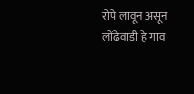रोपे लावून असून लोंढेवाडी हे गाव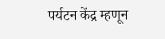पर्यटन केंद्र म्हणून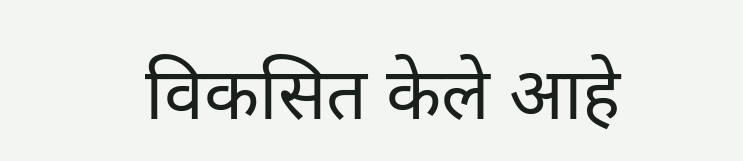विकसित केले आहे